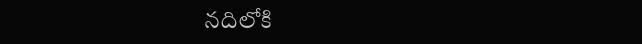నదిలోకి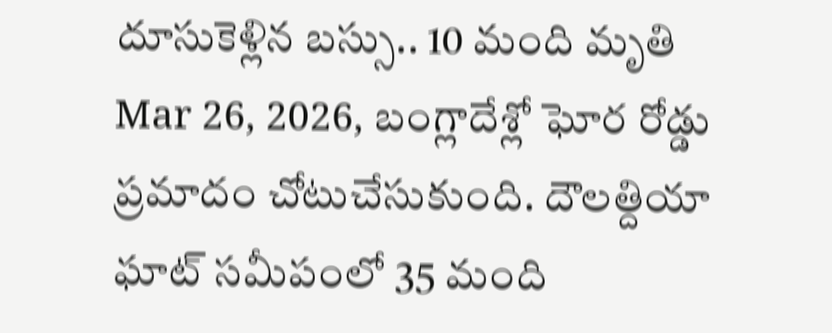దూసుకెళ్లిన బస్సు.. 10 మంది మృతి
Mar 26, 2026, బంగ్లాదేశ్లో ఘోర రోడ్డు ప్రమాదం చోటుచేసుకుంది. దౌలత్దియా ఘాట్ సమీపంలో 35 మంది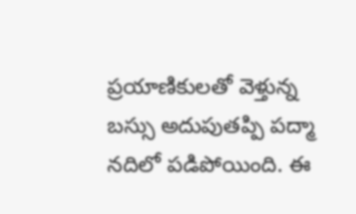ప్రయాణికులతో వెళ్తున్న బస్సు అదుపుతప్పి పద్మా నదిలో పడిపోయింది. ఈ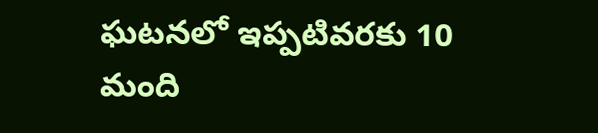ఘటనలో ఇప్పటివరకు 10 మంది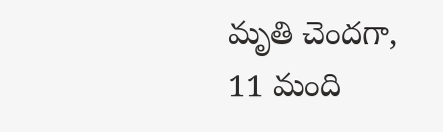మృతి చెందగా, 11 మంది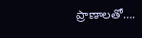ప్రాణాలతో….